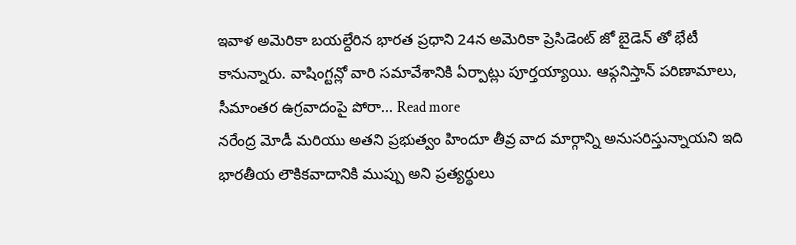ఇవాళ అమెరికా బయల్దేరిన భారత ప్రధాని 24న అమెరికా ప్రెసిడెంట్ జో బైడెన్ తో భేటీ కానున్నారు. వాషింగ్టన్లో వారి సమావేశానికి ఏర్పాట్లు పూర్తయ్యాయి. ఆఫ్గనిస్తాన్ పరిణామాలు, సీమాంతర ఉగ్రవాదంపై పోరా... Read more
నరేంద్ర మోడీ మరియు అతని ప్రభుత్వం హిందూ తీవ్ర వాద మార్గాన్ని అనుసరిస్తున్నాయని ఇది భారతీయ లౌకికవాదానికి ముప్పు అని ప్రత్యర్థులు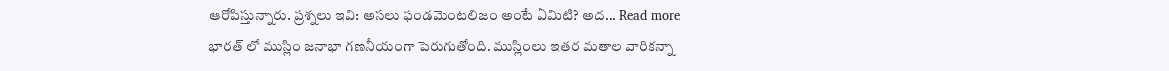ఆరోపిస్తున్నారు. ప్రశ్నలు ఇవి: అసలు ఫండమెంటలిజం అంటే ఏమిటి? అద... Read more
భారత్ లో ముస్లిం జనాభా గణనీయంగా పెరుగుతోంది. ముస్లింలు ఇతర మతాల వారికన్నా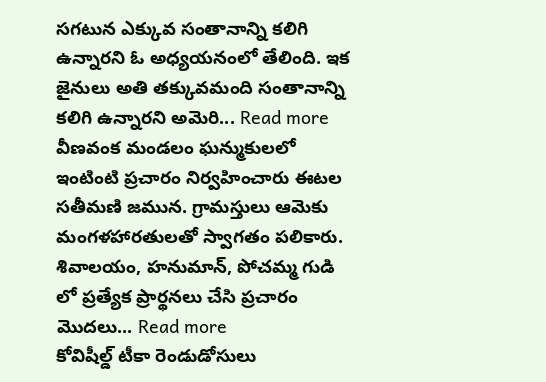సగటున ఎక్కువ సంతానాన్ని కలిగి ఉన్నారని ఓ అధ్యయనంలో తేలింది. ఇక జైనులు అతి తక్కువమంది సంతానాన్ని కలిగి ఉన్నారని అమెరి... Read more
వీణవంక మండలం ఘన్ముకులలో ఇంటింటి ప్రచారం నిర్వహించారు ఈటల సతీమణి జమున. గ్రామస్తులు ఆమెకు మంగళహారతులతో స్వాగతం పలికారు. శివాలయం, హనుమాన్, పోచమ్మ గుడి లో ప్రత్యేక ప్రార్థనలు చేసి ప్రచారం మొదలు... Read more
కోవిషీల్డ్ టీకా రెండుడోసులు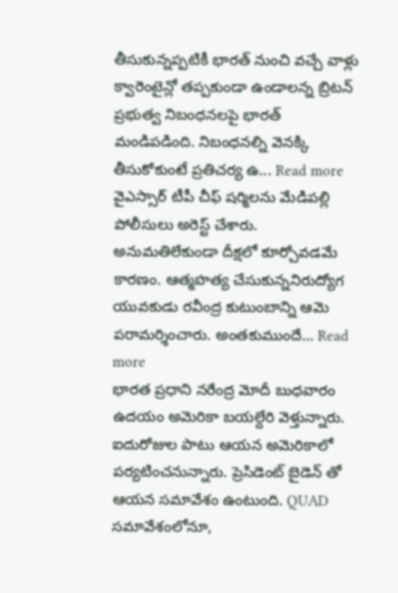తీసుకున్నప్పటికీ భారత్ నుంచి వచ్చే వాళ్లు క్వారెంటైన్లో తప్పకుండా ఉండాలన్న బ్రిటన్ ప్రభుత్వ నిబంధనలపై భారత్ మండిపడింది. నిబంధనల్ని వెనక్కి తీసుకోకుంటే ప్రతిచర్య ఉ... Read more
వైఎస్సార్ టీపీ చీఫ్ షర్మిలను మేడిపల్లి పోలీసులు అరెస్ట్ చేశారు. అనుమతిలేకుండా దీక్షలో కూర్చోవడమే కారణం. ఆత్మహత్య చేసుకున్ననిరుద్యోగ యువకుడు రవీంద్ర కుటుంబాన్ని ఆమె పరామర్శించారు. అంతకుముందే... Read more
భారత ప్రధాని నరేంద్ర మోదీ బుధవారం ఉదయం అమెరికా బయల్దేరి వెళ్తున్నారు. ఐదురోజుల పాటు ఆయన అమెరికాలో పర్యటించనున్నారు. ప్రెసిడెంట్ బైడెన్ తో ఆయన సమావేశం ఉంటుంది. QUAD సమావేశంలోనూ,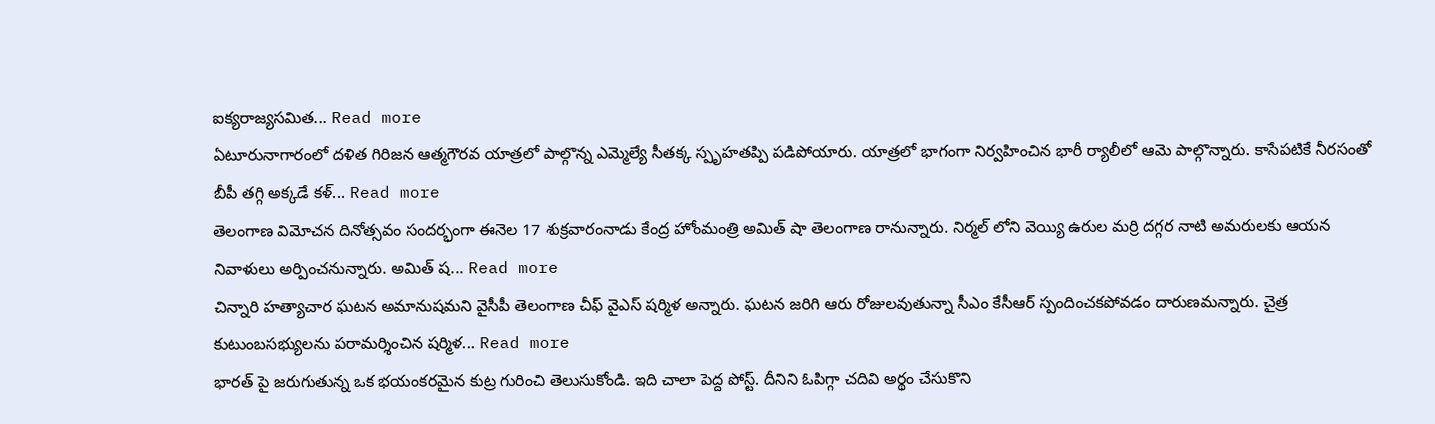ఐక్యరాజ్యసమిత... Read more
ఏటూరునాగారంలో దళిత గిరిజన ఆత్మగౌరవ యాత్రలో పాల్గొన్న ఎమ్మెల్యే సీతక్క స్పృహతప్పి పడిపోయారు. యాత్రలో భాగంగా నిర్వహించిన భారీ ర్యాలీలో ఆమె పాల్గొన్నారు. కాసేపటికే నీరసంతో బీపీ తగ్గి అక్కడే కళ్... Read more
తెలంగాణ విమోచన దినోత్సవం సందర్భంగా ఈనెల 17 శుక్రవారంనాడు కేంద్ర హోంమంత్రి అమిత్ షా తెలంగాణ రానున్నారు. నిర్మల్ లోని వెయ్యి ఉరుల మర్రి దగ్గర నాటి అమరులకు ఆయన నివాళులు అర్పించనున్నారు. అమిత్ ష... Read more
చిన్నారి హత్యాచార ఘటన అమానుషమని వైసీపీ తెలంగాణ చీఫ్ వైఎస్ షర్మిళ అన్నారు. ఘటన జరిగి ఆరు రోజులవుతున్నా సీఎం కేసీఆర్ స్పందించకపోవడం దారుణమన్నారు. చైత్ర కుటుంబసభ్యులను పరామర్శించిన షర్మిళ... Read more
భారత్ పై జరుగుతున్న ఒక భయంకరమైన కుట్ర గురించి తెలుసుకోండి. ఇది చాలా పెద్ద పోస్ట్. దీనిని ఓపిగ్గా చదివి అర్థం చేసుకొని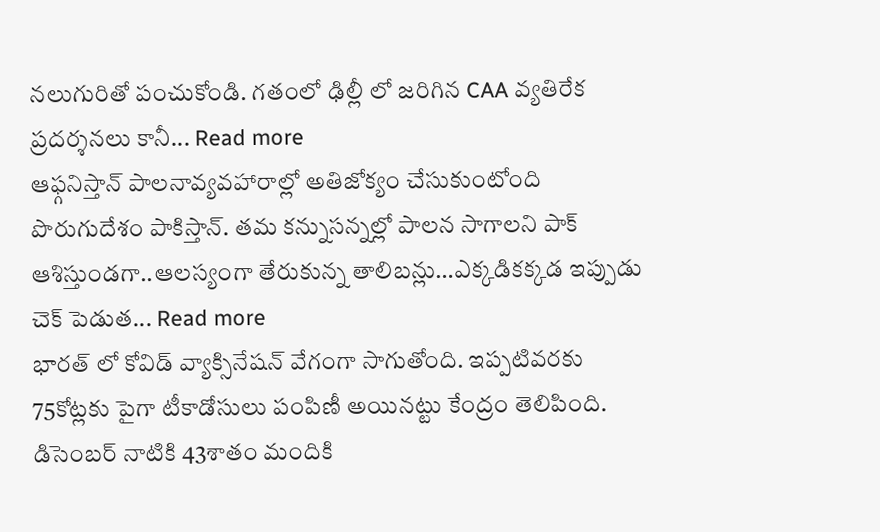నలుగురితో పంచుకోండి. గతంలో ఢిల్లీ లో జరిగిన CAA వ్యతిరేక ప్రదర్శనలు కానీ... Read more
ఆఫ్గనిస్తాన్ పాలనావ్యవహారాల్లో అతిజోక్యం చేసుకుంటోంది పొరుగుదేశం పాకిస్తాన్. తమ కన్నుసన్నల్లో పాలన సాగాలని పాక్ ఆశిస్తుండగా..ఆలస్యంగా తేరుకున్న తాలిబన్లు…ఎక్కడికక్కడ ఇప్పుడు చెక్ పెడుత... Read more
భారత్ లో కోవిడ్ వ్యాక్సినేషన్ వేగంగా సాగుతోంది. ఇప్పటివరకు 75కోట్లకు పైగా టీకాడోసులు పంపిణీ అయినట్టు కేంద్రం తెలిపింది. డిసెంబర్ నాటికి 43శాతం మందికి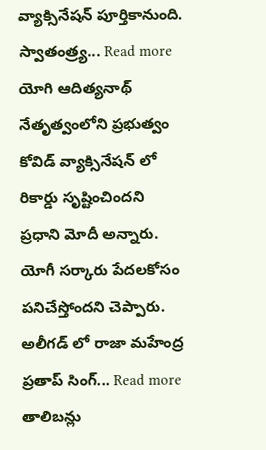వ్యాక్సినేషన్ పూర్తికానుంది. స్వాతంత్ర్య... Read more
యోగి ఆదిత్యనాథ్ నేతృత్వంలోని ప్రభుత్వం కోవిడ్ వ్యాక్సినేషన్ లో రికార్డు సృష్టించిందని ప్రధాని మోదీ అన్నారు. యోగీ సర్కారు పేదలకోసం పనిచేస్తోందని చెప్పారు. అలీగడ్ లో రాజా మహేంద్ర ప్రతాప్ సింగ్... Read more
తాలిబన్లు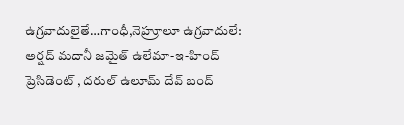ఉగ్రవాదులైతే…గాంధీ,నెహ్రూలూ ఉగ్రవాదులే: అర్షద్ మదానీ జమైత్ ఉలేమా-ఇ-హింద్ ప్రెసిడెంట్ , దరుల్ ఉలూమ్ దేవ్ బంద్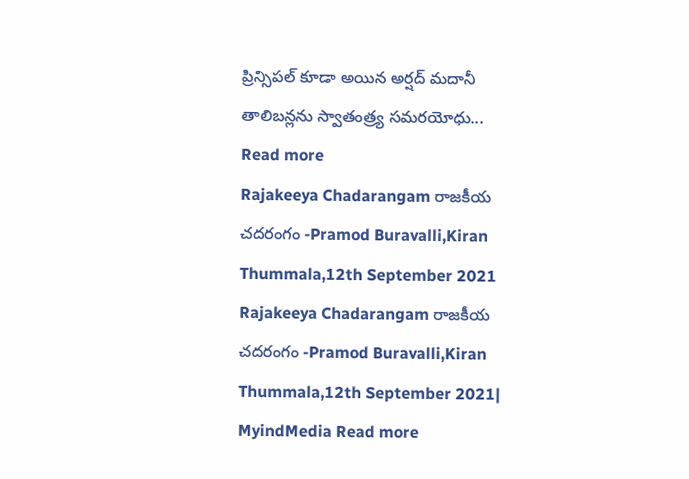ప్రిన్సిపల్ కూడా అయిన అర్షద్ మదానీ తాలిబన్లను స్వాతంత్ర్య సమరయోధు... Read more
Rajakeeya Chadarangam రాజకీయ చదరంగం -Pramod Buravalli,Kiran Thummala,12th September 2021
Rajakeeya Chadarangam రాజకీయ చదరంగం -Pramod Buravalli,Kiran Thummala,12th September 2021| MyindMedia Read more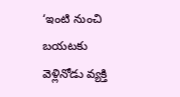‘ఇంటి నుంచి బయటకు వెళ్లినోడు వ్యక్తి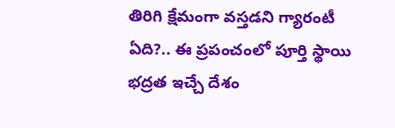తిరిగి క్షేమంగా వస్తడని గ్యారంటీ ఏది?.. ఈ ప్రపంచంలో పూర్తి స్థాయి భద్రత ఇచ్చే దేశం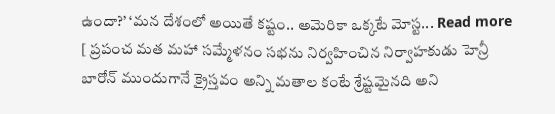ఉందా?’ ‘మన దేశంలో అయితే కష్టం.. అమెరికా ఒక్కటే మోస్ట... Read more
[ ప్రపంచ మత మహా సమ్మేళనం సభను నిర్వహించిన నిర్వాహకుడు హెన్రీ బారోన్ ముందుగానే క్రైస్తవం అన్ని మతాల కంటే శ్రేష్టమైనది అని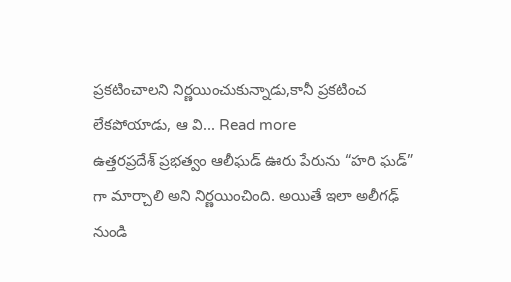ప్రకటించాలని నిర్ణయించుకున్నాడు,కానీ ప్రకటించ లేకపోయాడు, ఆ వి... Read more
ఉత్తరప్రదేశ్ ప్రభత్వం ఆలీఘడ్ ఊరు పేరును “హరి ఘడ్” గా మార్చాలి అని నిర్ణయించింది. అయితే ఇలా అలీగఢ్ నుండి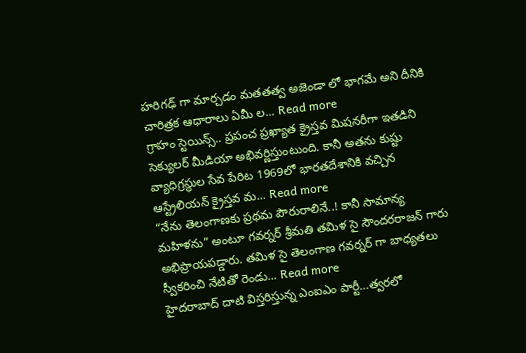హరిగఢ్ గా మార్చడం మతతత్వ అజెండా లో భాగమే అని దీనికి చారిత్రక ఆధారాలు ఏమీ ల... Read more
గ్రాహం స్టెయిన్స్.. ప్రపంచ ప్రఖ్యాత క్రైస్తవ మిషనరీగా ఇతడిని సెక్యులర్ మీడియా అభివర్ణిస్తుంటుంది. కానీ అతను కుష్టు వ్యాధిగ్రస్థుల సేవ పేరిట 1969లో భారతదేశానికి వచ్చిన ఆస్ట్రేలియన్ క్రైస్తవ మ... Read more
“నేను తెలంగాణకు ప్రథమ పౌరురాలినే..! కానీ సామాన్య మహిళను” అంటూ గవర్నర్ శ్రీమతి తమిళ సై సౌందరరాజన్ గారు అభిప్రాయపడ్డారు. తమిళ సై తెలంగాణ గవర్నర్ గా బాధ్యతలు స్వీకరించి నేటితో రెండు... Read more
హైదరాబాద్ దాటి విస్తరిస్తున్న ఎంఐఎం పార్టీ…త్వరలో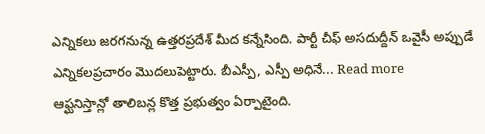ఎన్నికలు జరగనున్న ఉత్తరప్రదేశ్ మీద కన్నేసింది. పార్టీ చీఫ్ అసదుద్దీన్ ఒవైసీ అప్పుడే ఎన్నికలప్రచారం మొదలుపెట్టారు. బీఎస్పీ, ఎస్పీ అధినే... Read more
ఆఫ్ఘనిస్తాన్లో తాలిబన్ల కొత్త ప్రభుత్వం ఏర్పాటైంది.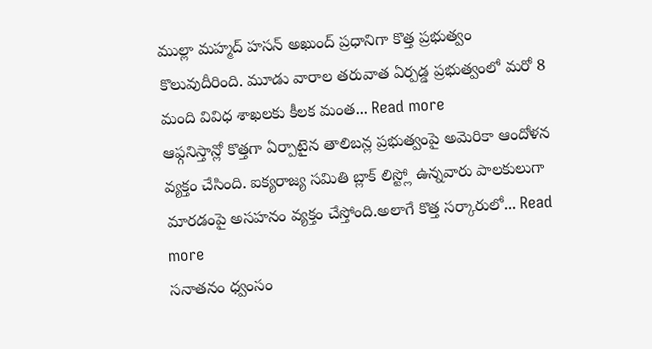ముల్లా మహ్మద్ హసన్ అఖుంద్ ప్రధానిగా కొత్త ప్రభుత్వం కొలువుదీరింది. మూడు వారాల తరువాత ఏర్పడ్డ ప్రభుత్వంలో మరో 8 మంది వివిధ శాఖలకు కీలక మంత... Read more
ఆఫ్గనిస్తాన్లో కొత్తగా ఏర్పాటైన తాలిబన్ల ప్రభుత్వంపై అమెరికా ఆందోళన వ్యక్తం చేసింది. ఐక్యరాజ్య సమితి బ్లాక్ లిస్ట్లో ఉన్నవారు పాలకులుగా మారడంపై అసహనం వ్యక్తం చేస్తోంది.అలాగే కొత్త సర్కారులో... Read more
సనాతనం ధ్వంసం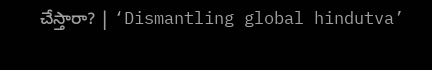చేస్తారా? | ‘Dismantling global hindutva’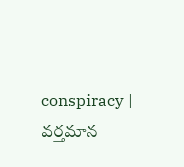conspiracy | వర్తమాన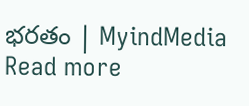భరతం | MyindMedia Read more